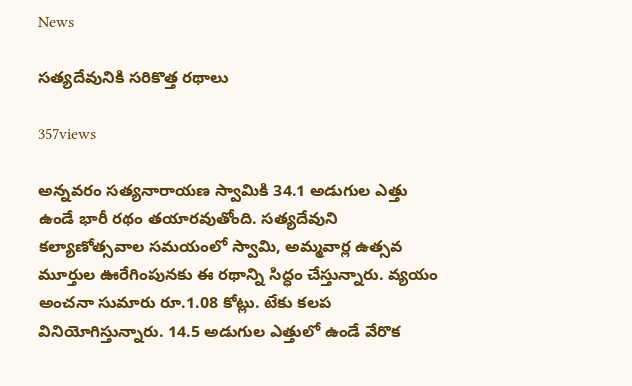News

సత్యదేవునికి సరికొత్త రథాలు

357views

అన్నవరం సత్యనారాయణ స్వామికి 34.1 అడుగుల ఎత్తు ఉండే భారీ రథం తయారవుతోంది. సత్యదేవుని కల్యాణోత్సవాల సమయంలో స్వామి, అమ్మవార్ల ఉత్సవ మూర్తుల ఊరేగింపునకు ఈ రథాన్ని సిద్ధం చేస్తున్నారు. వ్యయం అంచనా సుమారు రూ.1.08 కోట్లు. టేకు కలప వినియోగిస్తున్నారు. 14.5 అడుగుల ఎత్తులో ఉండే వేరొక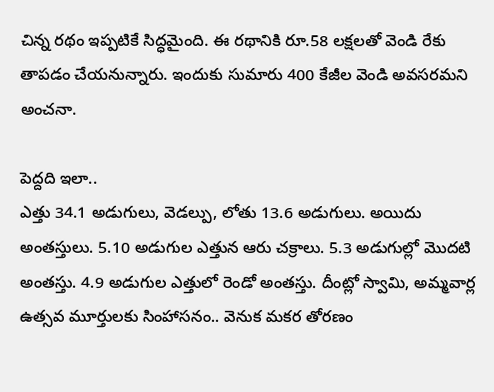చిన్న రథం ఇప్పటికే సిద్ధమైంది. ఈ రథానికి రూ.58 లక్షలతో వెండి రేకు తాపడం చేయనున్నారు. ఇందుకు సుమారు 400 కేజీల వెండి అవసరమని అంచనా.

పెద్దది ఇలా..
ఎత్తు 34.1 అడుగులు, వెడల్పు, లోతు 13.6 అడుగులు. అయిదు అంతస్తులు. 5.10 అడుగుల ఎత్తున ఆరు చక్రాలు. 5.3 అడుగుల్లో మొదటి అంతస్తు. 4.9 అడుగుల ఎత్తులో రెండో అంతస్తు. దీంట్లో స్వామి, అమ్మవార్ల ఉత్సవ మూర్తులకు సింహాసనం.. వెనుక మకర తోరణం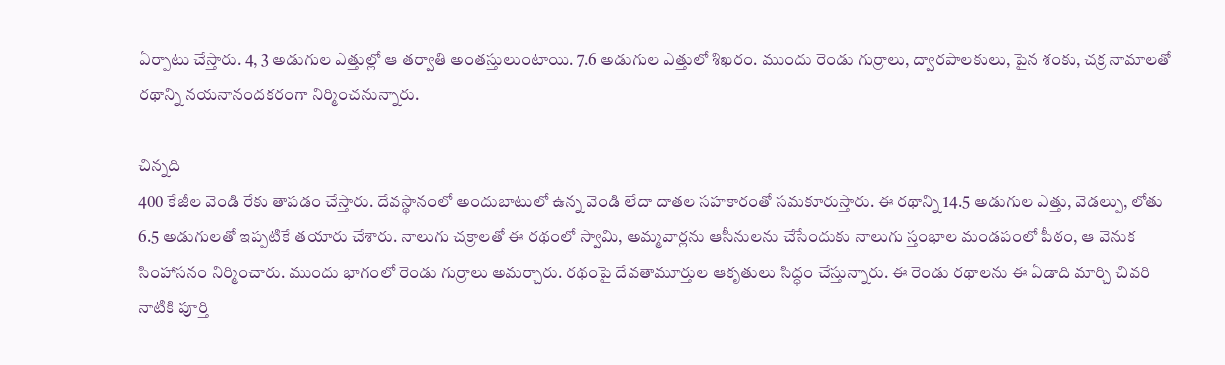ఏర్పాటు చేస్తారు. 4, 3 అడుగుల ఎత్తుల్లో ఆ తర్వాతి అంతస్తులుంటాయి. 7.6 అడుగుల ఎత్తులో శిఖరం. ముందు రెండు గుర్రాలు, ద్వారపాలకులు, పైన శంకు, చక్ర నామాలతో రథాన్ని నయనానందకరంగా నిర్మించనున్నారు.

చిన్నది
400 కేజీల వెండి రేకు తాపడం చేస్తారు. దేవస్థానంలో అందుబాటులో ఉన్న వెండి లేదా దాతల సహకారంతో సమకూరుస్తారు. ఈ రథాన్ని 14.5 అడుగుల ఎత్తు, వెడల్పు, లోతు 6.5 అడుగులతో ఇప్పటికే తయారు చేశారు. నాలుగు చక్రాలతో ఈ రథంలో స్వామి, అమ్మవార్లను ఆసీనులను చేసేందుకు నాలుగు స్తంభాల మండపంలో పీఠం, ఆ వెనుక సింహాసనం నిర్మించారు. ముందు భాగంలో రెండు గుర్రాలు అమర్చారు. రథంపై దేవతామూర్తుల ఆకృతులు సిద్ధం చేస్తున్నారు. ఈ రెండు రథాలను ఈ ఏడాది మార్చి చివరి నాటికి పూర్తి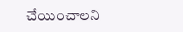చేయించాలని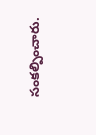సంకల్పించారు.